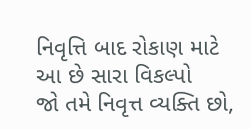નિવૃત્તિ બાદ રોકાણ માટે આ છે સારા વિકલ્પો
જો તમે નિવૃત્ત વ્યક્તિ છો,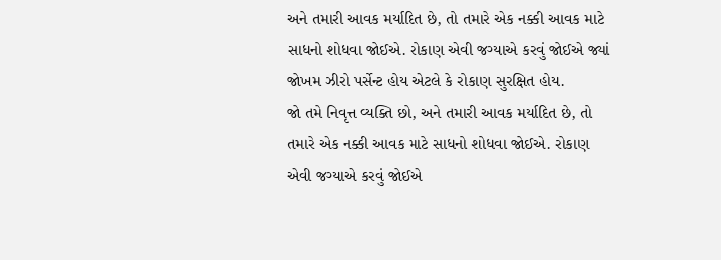અને તમારી આવક મર્યાદિત છે, તો તમારે એક નક્કી આવક માટે સાધનો શોધવા જોઈએ. રોકાણ એવી જગ્યાએ કરવું જોઈએ જ્યાં જોખમ ઝીરો પર્સેન્ટ હોય એટલે કે રોકાણ સુરક્ષિત હોય.
જો તમે નિવૃત્ત વ્યક્તિ છો, અને તમારી આવક મર્યાદિત છે, તો તમારે એક નક્કી આવક માટે સાધનો શોધવા જોઈએ. રોકાણ એવી જગ્યાએ કરવું જોઈએ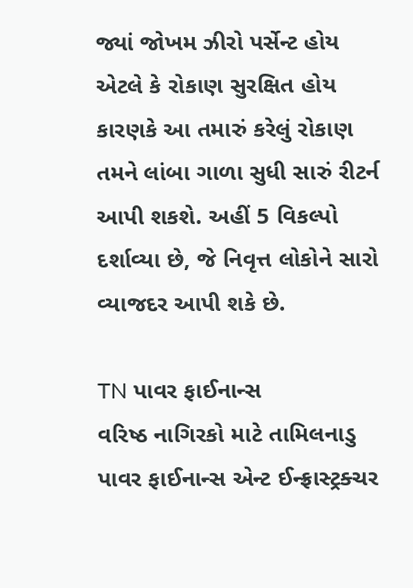જ્યાં જોખમ ઝીરો પર્સેન્ટ હોય એટલે કે રોકાણ સુરક્ષિત હોય કારણકે આ તમારું કરેલું રોકાણ તમને લાંબા ગાળા સુધી સારું રીટર્ન આપી શકશે. અહીં 5 વિકલ્પો દર્શાવ્યા છે, જે નિવૃત્ત લોકોને સારો વ્યાજદર આપી શકે છે.

TN પાવર ફાઈનાન્સ
વરિષ્ઠ નાગિરકો માટે તામિલનાડુ પાવર ફાઈનાન્સ એન્ટ ઈન્ફ્રાસ્ટ્રક્ચર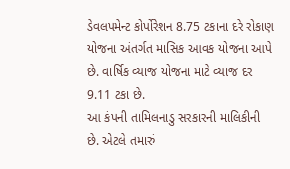ડેવલપમેન્ટ કોર્પોરેશન 8.75 ટકાના દરે રોકાણ યોજના અંતર્ગત માસિક આવક યોજના આપે છે. વાર્ષિક વ્યાજ યોજના માટે વ્યાજ દર 9.11 ટકા છે.
આ કંપની તામિલનાડુ સરકારની માલિકીની છે. એટલે તમારું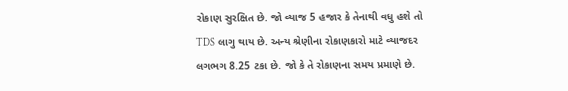રોકાણ સુરક્ષિત છે. જો વ્યાજ 5 હજાર કે તેનાથી વધુ હશે તો TDS લાગુ થાય છે. અન્ય શ્રેણીના રોકાણકારો માટે વ્યાજદર લગભગ 8.25 ટકા છે. જો કે તે રોકાણના સમય પ્રમાણે છે.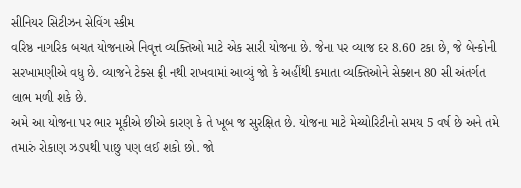સીનિયર સિટીઝન સેવિંગ સ્કીમ
વરિષ્ઠ નાગરિક બચત યોજનાએ નિવૃત્ત વ્યક્તિઓ માટે એક સારી યોજના છે. જેના પર વ્યાજ દર 8.60 ટકા છે, જે બેન્કોની સરખામણીએ વધુ છે. વ્યાજને ટેક્સ ફ્રી નથી રાખવામાં આવ્યું જો કે અહીંથી કમાતા વ્યક્તિઓને સેક્શન 80 સી અંતર્ગત લાભ મળી શકે છે.
અમે આ યોજના પર ભાર મૂકીએ છીએ કારણ કે તે ખૂબ જ સુરક્ષિત છે. યોજના માટે મેચ્યોરિટીનો સમય 5 વર્ષ છે અને તમે તમારું રોકાણ ઝડપથી પાછુ પણ લઈ શકો છો. જો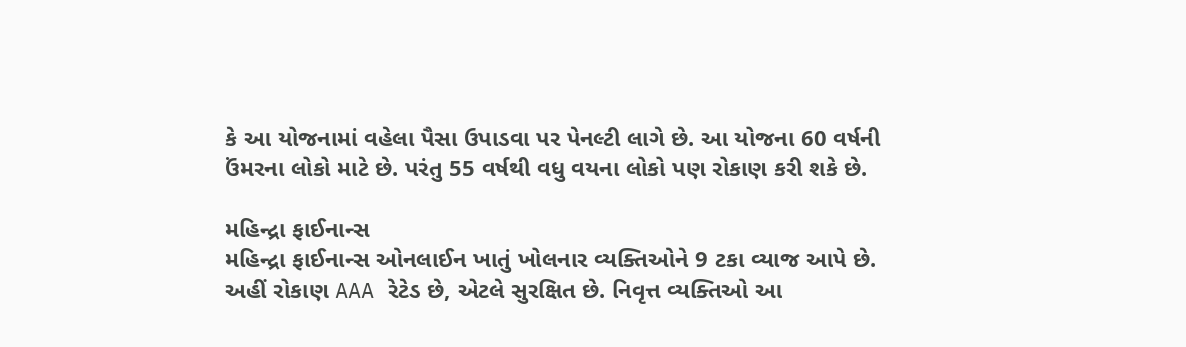કે આ યોજનામાં વહેલા પૈસા ઉપાડવા પર પેનલ્ટી લાગે છે. આ યોજના 60 વર્ષની ઉંમરના લોકો માટે છે. પરંતુ 55 વર્ષથી વધુ વયના લોકો પણ રોકાણ કરી શકે છે.

મહિન્દ્રા ફાઈનાન્સ
મહિન્દ્રા ફાઈનાન્સ ઓનલાઈન ખાતું ખોલનાર વ્યક્તિઓને 9 ટકા વ્યાજ આપે છે. અહીં રોકાણ AAA રેટેડ છે, એટલે સુરક્ષિત છે. નિવૃત્ત વ્યક્તિઓ આ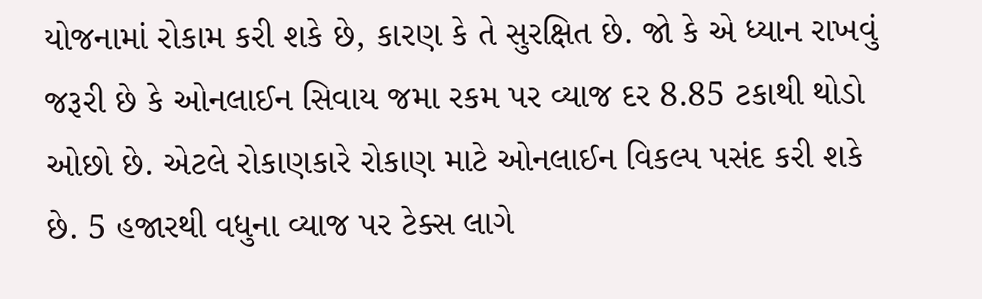યોજનામાં રોકામ કરી શકે છે, કારણ કે તે સુરક્ષિત છે. જો કે એ ધ્યાન રાખવું જરૂરી છે કે ઓનલાઈન સિવાય જમા રકમ પર વ્યાજ દર 8.85 ટકાથી થોડો ઓછો છે. એટલે રોકાણકારે રોકાણ માટે ઓનલાઈન વિકલ્પ પસંદ કરી શકે છે. 5 હજારથી વધુના વ્યાજ પર ટેક્સ લાગે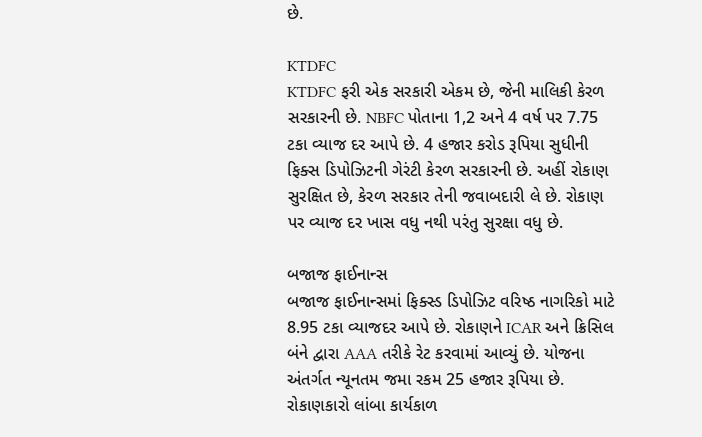છે.

KTDFC
KTDFC ફરી એક સરકારી એકમ છે, જેની માલિકી કેરળ સરકારની છે. NBFC પોતાના 1,2 અને 4 વર્ષ પર 7.75 ટકા વ્યાજ દર આપે છે. 4 હજાર કરોડ રૂપિયા સુધીની ફિક્સ ડિપોઝિટની ગેરંટી કેરળ સરકારની છે. અહીં રોકાણ સુરક્ષિત છે, કેરળ સરકાર તેની જવાબદારી લે છે. રોકાણ પર વ્યાજ દર ખાસ વધુ નથી પરંતુ સુરક્ષા વધુ છે.

બજાજ ફાઈનાન્સ
બજાજ ફાઈનાન્સમાં ફિક્સ્ડ ડિપોઝિટ વરિષ્ઠ નાગરિકો માટે 8.95 ટકા વ્યાજદર આપે છે. રોકાણને ICAR અને ક્રિસિલ બંને દ્વારા AAA તરીકે રેટ કરવામાં આવ્યું છે. યોજના અંતર્ગત ન્યૂનતમ જમા રકમ 25 હજાર રૂપિયા છે. રોકાણકારો લાંબા કાર્યકાળ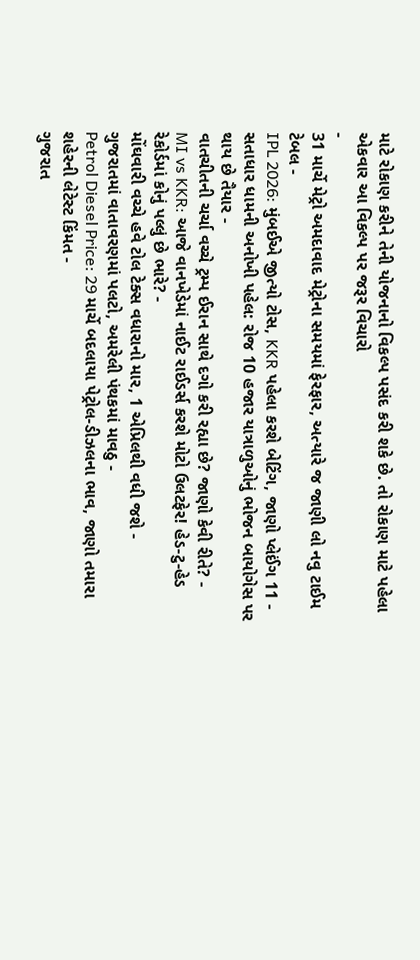માટે રોકાણ કરીને તેની યોજનાનો વિકલ્પ પસંદ કરી શકે છે. તો રોકાણ માટે પહેલા એકવાર આ વિકલ્પ પર જરૂર વિચારો
-
31 માર્ચે મેટ્રો અમદાવાદ મેટ્રોના સમયમાં ફેરફાર, અત્યારે જ જાણી લો નવુ ટાઈમ ટેબલ -
IPL 2026: મુંબઈએ જીત્યો ટોસ, KKR પહેલા કરશે બેટિંગ, જાણો પ્લેઈંગ 11 -
સતાધાર ધામની અનોખી પહેલ: રોજ 10 હજાર યાત્રાળુઓનું ભોજન બાયોગેસ પર થાય છે તૈયાર -
વાતચીતની ચર્ચા વચ્ચે ટ્રમ્પ ઈરાન સાથે દગો કરી રહ્યા છે? જાણો કેવી રીતે? -
MI vs KKR: આજે વાનખેડેમાં નાઈટ રાઈડર્સ કરશે મોટો ઉલટફેર! હેડ-ટુ-હેડ રેકોર્ડમાં કોનું પલ્લું છે ભારે? -
મોંઘવારી વચ્ચે હવે ટોલ ટેક્સ વધારાનો માર, 1 એપ્રિલથી વધી જશે -
ગુજરાતમાં વાતાવરણમાં પલટો, અમરેલી પંથકમાં માવઠુ -
Petrol Diesel Price: 29 માર્ચે બદલાયા પેટ્રોલ-ડીઝલના ભાવ, જાણો તમારા શહેરની લેટેસ્ટ કિંમત -
ગુજરાત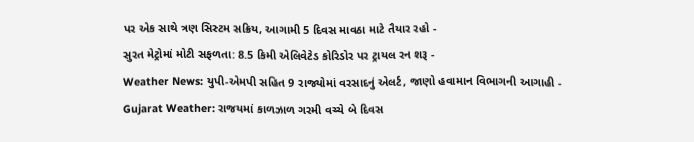પર એક સાથે ત્રણ સિસ્ટમ સક્રિય, આગામી 5 દિવસ માવઠા માટે તૈયાર રહો -
સુરત મેટ્રોમાં મોટી સફળતા: 8.5 કિમી એલિવેટેડ કોરિડોર પર ટ્રાયલ રન શરૂ -
Weather News: યુપી-એમપી સહિત 9 રાજ્યોમાં વરસાદનું એલર્ટ, જાણો હવામાન વિભાગની આગાહી -
Gujarat Weather: રાજયમાં કાળઝાળ ગરમી વચ્ચે બે દિવસ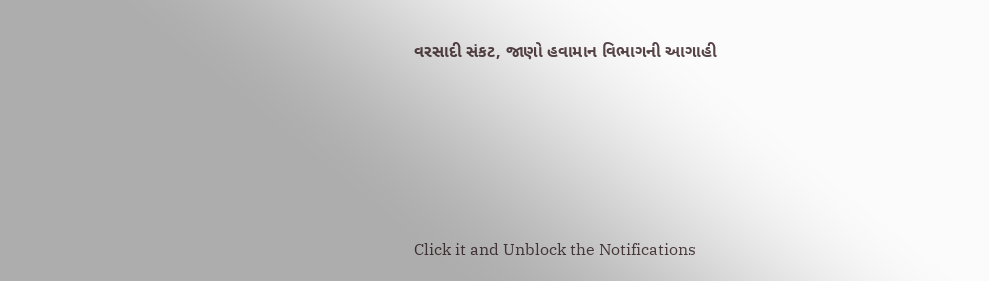વરસાદી સંકટ, જાણો હવામાન વિભાગની આગાહી







Click it and Unblock the Notifications